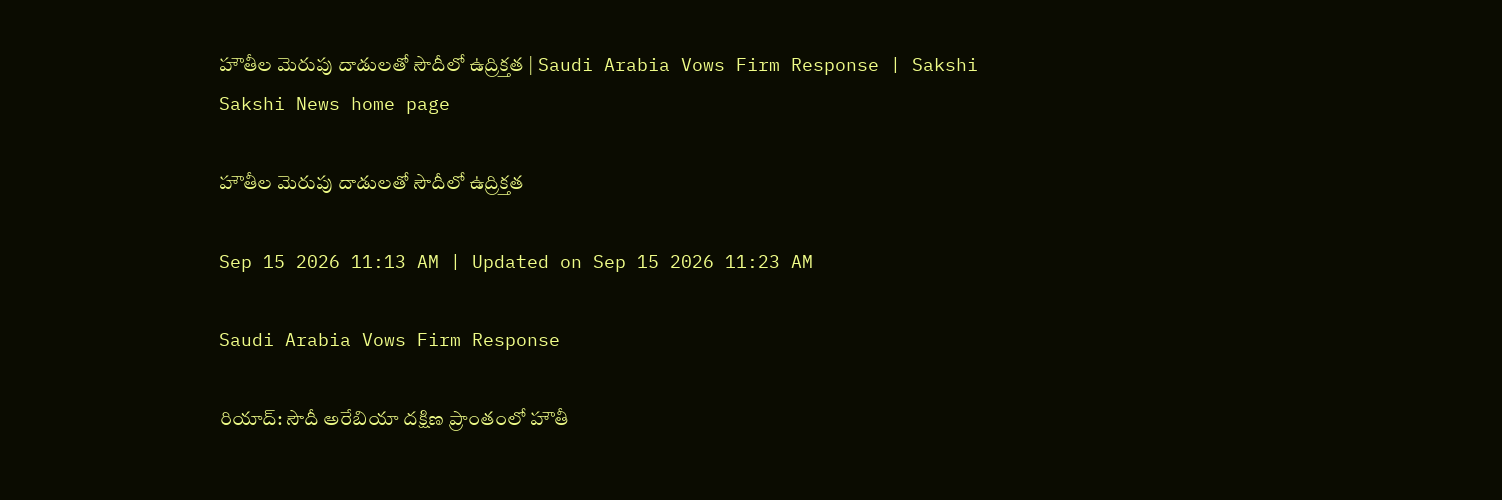హౌతీల మెరుపు దాడులతో సౌదీలో ఉద్రిక్తత | Saudi Arabia Vows Firm Response | Sakshi
Sakshi News home page

హౌతీల మెరుపు దాడులతో సౌదీలో ఉద్రిక్తత

Sep 15 2026 11:13 AM | Updated on Sep 15 2026 11:23 AM

Saudi Arabia Vows Firm Response

రియాద్‌: సౌదీ అరేబియా దక్షిణ ప్రాంతంలో హౌతీ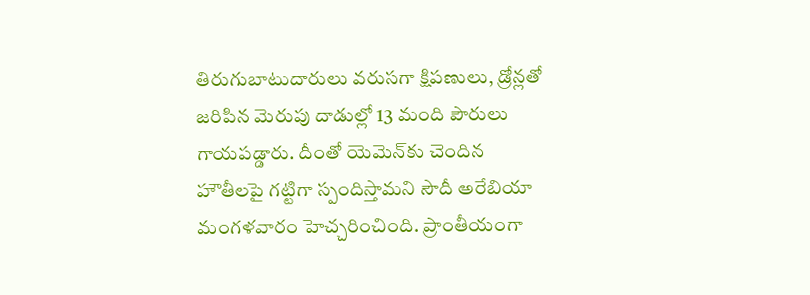తిరుగుబాటుదారులు వరుసగా క్షిపణులు, డ్రోన్లతో జరిపిన మెరుపు దాడుల్లో 13 మంది పౌరులు గాయపడ్డారు. దీంతో యెమెన్‌కు చెందిన హౌతీలపై గట్టిగా స్పందిస్తామని సౌదీ అరేబియా మంగళవారం హెచ్చరించింది. ప్రాంతీయంగా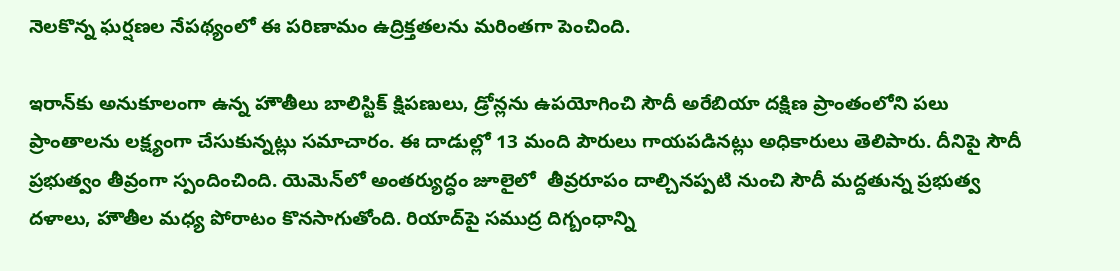నెలకొన్న ఘర్షణల నేపథ్యంలో ఈ పరిణామం ఉద్రిక్తతలను మరింతగా పెంచింది.

ఇరాన్‌కు అనుకూలంగా ఉన్న హౌతీలు బాలిస్టిక్ క్షిపణులు, డ్రోన్లను ఉపయోగించి సౌదీ అరేబియా దక్షిణ ప్రాంతంలోని పలు ప్రాంతాలను లక్ష్యంగా చేసుకున్నట్లు సమాచారం. ఈ దాడుల్లో 13 మంది పౌరులు గాయపడినట్లు అధికారులు తెలిపారు. దీనిపై సౌదీ ప్రభుత్వం తీవ్రంగా స్పందించింది. యెమెన్‌లో అంతర్యుద్ధం జూలైలో  తీవ్రరూపం దాల్చినప్పటి నుంచి సౌదీ మద్దతున్న ప్రభుత్వ దళాలు, హౌతీల మధ్య పోరాటం కొనసాగుతోంది. రియాద్‌పై సముద్ర దిగ్బంధాన్ని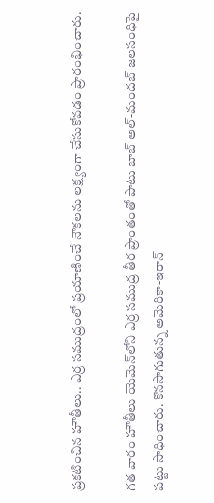ప్రకటించిన హౌతీలు.. ఎర్ర సముద్రంలో ప్రయాణించే నౌకలను లక్ష్యంగా చేసుకోవడం ప్రారంభించారు.

గత వారం హౌతీలు యెమెన్‌లోని ఎర్ర సముద్ర తీర ప్రాంతంతో పాటు బాబ్ అల్-మందబ్ జలసంధిపై పట్టు సాధించారు. కొనసాగుతున్న అమెరికా-ఇరాన్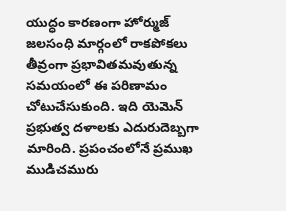యుద్ధం కారణంగా హోర్ముజ్ జలసంధి మార్గంలో రాకపోకలు తీవ్రంగా ప్రభావితమవుతున్న సమయంలో ఈ పరిణామం చోటుచేసుకుంది. ఇది యెమెన్ ప్రభుత్వ దళాలకు ఎదురుదెబ్బగా మారింది. ప్రపంచంలోనే ప్రముఖ ముడిచమురు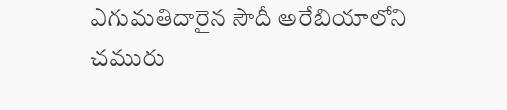ఎగుమతిదారైన సౌదీ అరేబియాలోని చమురు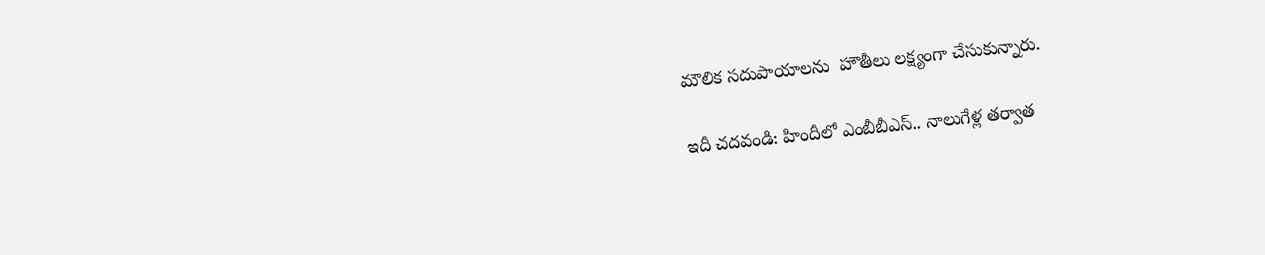మౌలిక సదుపాయాలను  హౌతీలు లక్ష్యంగా చేసుకున్నారు.

ఇదీ చదవండి: హిందీలో ఎంబీబీఎస్‌.. నాలుగేళ్ల తర్వాత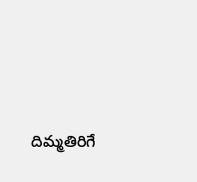దిమ్మతిరిగే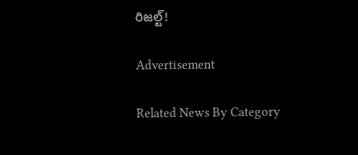రిజల్ట్‌!

Advertisement

Related News By Category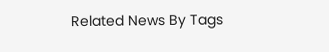Related News By Tags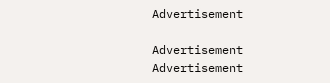Advertisement

Advertisement
Advertisement